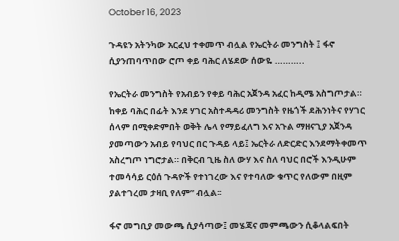October 16, 2023

ጉዳዩን አትንካው አርፈህ ተቀመጥ ብሏል የኤርትራ መንግስት ፤ ፋኖ ሲያንጠባጥበው ሮጦ ቀይ ባሕር ለሄደው ሰውዬ ………..

የኤርትራ መንግስት የአብይን የቀይ ባሕር አጀንዳ አፈር ከዲሜ አስግጦታል። ከቀይ ባሕር በፊት እንደ ሃገር አስተዳዳሪ መንግስት የዜጎች ደሕንነትና የሃገር ሰላም በሚቀድምበት ወቅት ሌላ የማይፈለግ እና አጉል ማዘናጊያ አጀንዳ ያመጣውን አብይ የባህር በር ጉዳይ ላይ፤ ኤርትራ ለድርድር እንደማትቀመጥ አስረግጦ ነግሮታል። በቅርብ ጊዜ ስለ ውሃ እና ስለ ባህር በሮች እንዲሁም ተመሳሳይ ርዕሰ ጉዳዮች የተነገረው እና የተባለው ቁጥር የለውም በዚም ያልተገረመ ታዛቢ የለም” ብሏል፡፡

ፋኖ መግቢያ መውጫ ሲያሳጣው፤ መሄጃና መምጫውን ሲቆላልፍበት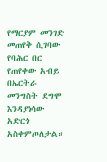የማርያም መንገድ መጠየቅ ሲገባው የባሕር በር የጠየቀው አብይ በኤርትራ መንግስት ደግሞ እንዳያነሳው አድርጎ አስቀምጦለታል።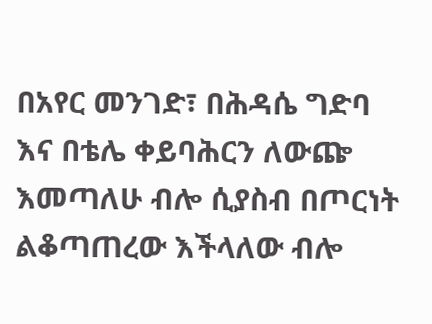በአየር መንገድ፣ በሕዳሴ ግድባ እና በቴሌ ቀይባሕርን ለውጬ እመጣለሁ ብሎ ሲያስብ በጦርነት ልቆጣጠረው እችላለው ብሎ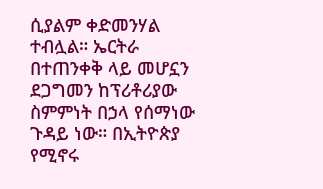ሲያልም ቀድመንሃል ተብሏል። ኤርትራ በተጠንቀቅ ላይ መሆኗን ደጋግመን ከፕሪቶሪያው ስምምነት በኃላ የሰማነው ጉዳይ ነው። በኢትዮጵያ የሚኖሩ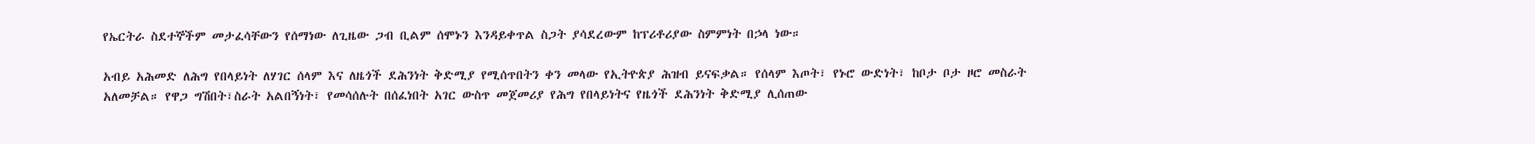የኤርትራ ስደተኞችም መታፈሳቸውን የሰማነው ለጊዜው ጋብ ቢልም ሰሞኑን እንዳይቀጥል ስጋት ያሳደረውም ከፕሪቶሪያው ስምምነት በኃላ ነው።

አብይ አሕመድ ለሕግ የበላይነት ለሃገር ሰላም እና ለዜጎች ደሕንነት ቅድሚያ የሚሰጥበትን ቀን መላው የኢትዮጵያ ሕዝብ ይናፍቃል። የሰላም እጦት፣ የኑሮ ውድነት፣ ከቦታ ቦታ ዞሮ መስራት አለመቻል። የዋጋ ግሽበት፣ስራት አልበኝነት፣ የመሳሰሉት በሰፈነበት አገር ውስጥ መጀመሪያ የሕግ የበላይነትና የዜጎች ደሕንነት ቅድሚያ ሊሰጠው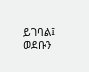ይገባል፤ ወደቡን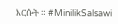እርሱት ። #MinilikSalsawi